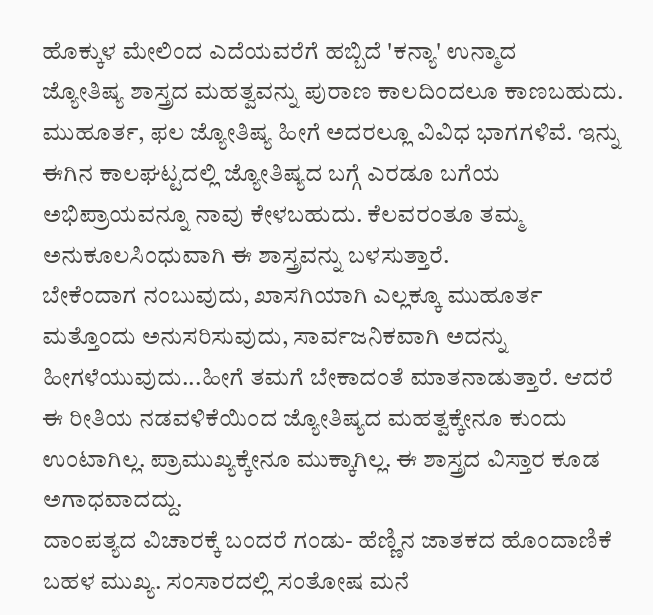ಹೊಕ್ಕುಳ ಮೇಲಿಂದ ಎದೆಯವರೆಗೆ ಹಬ್ಬಿದೆ 'ಕನ್ಯಾ' ಉನ್ಮಾದ
ಜ್ಯೋತಿಷ್ಯ ಶಾಸ್ತ್ರದ ಮಹತ್ವವನ್ನು ಪುರಾಣ ಕಾಲದಿಂದಲೂ ಕಾಣಬಹುದು. ಮುಹೂರ್ತ, ಫಲ ಜ್ಯೋತಿಷ್ಯ ಹೀಗೆ ಅದರಲ್ಲೂ ವಿವಿಧ ಭಾಗಗಳಿವೆ. ಇನ್ನು ಈಗಿನ ಕಾಲಘಟ್ಟದಲ್ಲಿ ಜ್ಯೋತಿಷ್ಯದ ಬಗ್ಗೆ ಎರಡೂ ಬಗೆಯ ಅಭಿಪ್ರಾಯವನ್ನೂ ನಾವು ಕೇಳಬಹುದು. ಕೆಲವರಂತೂ ತಮ್ಮ ಅನುಕೂಲಸಿಂಧುವಾಗಿ ಈ ಶಾಸ್ತ್ರವನ್ನು ಬಳಸುತ್ತಾರೆ.
ಬೇಕೆಂದಾಗ ನಂಬುವುದು, ಖಾಸಗಿಯಾಗಿ ಎಲ್ಲಕ್ಕೂ ಮುಹೂರ್ತ ಮತ್ತೊಂದು ಅನುಸರಿಸುವುದು, ಸಾರ್ವಜನಿಕವಾಗಿ ಅದನ್ನು ಹೀಗಳೆಯುವುದು...ಹೀಗೆ ತಮಗೆ ಬೇಕಾದಂತೆ ಮಾತನಾಡುತ್ತಾರೆ. ಆದರೆ ಈ ರೀತಿಯ ನಡವಳಿಕೆಯಿಂದ ಜ್ಯೋತಿಷ್ಯದ ಮಹತ್ವಕ್ಕೇನೂ ಕುಂದು ಉಂಟಾಗಿಲ್ಲ. ಪ್ರಾಮುಖ್ಯಕ್ಕೇನೂ ಮುಕ್ಕಾಗಿಲ್ಲ. ಈ ಶಾಸ್ತ್ರದ ವಿಸ್ತಾರ ಕೂಡ ಅಗಾಧವಾದದ್ದು.
ದಾಂಪತ್ಯದ ವಿಚಾರಕ್ಕೆ ಬಂದರೆ ಗಂಡು- ಹೆಣ್ಣಿನ ಜಾತಕದ ಹೊಂದಾಣಿಕೆ ಬಹಳ ಮುಖ್ಯ. ಸಂಸಾರದಲ್ಲಿ ಸಂತೋಷ ಮನೆ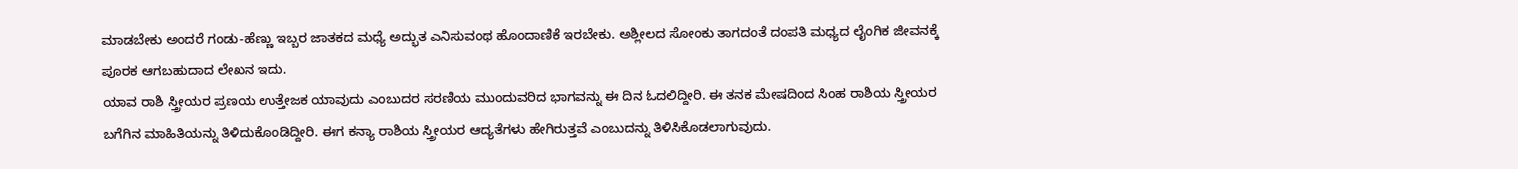ಮಾಡಬೇಕು ಅಂದರೆ ಗಂಡು-ಹೆಣ್ಣು ಇಬ್ಬರ ಜಾತಕದ ಮಧ್ಯೆ ಅದ್ಭುತ ಎನಿಸುವಂಥ ಹೊಂದಾಣಿಕೆ ಇರಬೇಕು. ಅಶ್ಲೀಲದ ಸೋಂಕು ತಾಗದಂತೆ ದಂಪತಿ ಮಧ್ಯದ ಲೈಂಗಿಕ ಜೀವನಕ್ಕೆ ಪೂರಕ ಆಗಬಹುದಾದ ಲೇಖನ ಇದು.
ಯಾವ ರಾಶಿ ಸ್ತ್ರೀಯರ ಪ್ರಣಯ ಉತ್ತೇಜಕ ಯಾವುದು ಎಂಬುದರ ಸರಣಿಯ ಮುಂದುವರಿದ ಭಾಗವನ್ನು ಈ ದಿನ ಓದಲಿದ್ದೀರಿ. ಈ ತನಕ ಮೇಷದಿಂದ ಸಿಂಹ ರಾಶಿಯ ಸ್ತ್ರೀಯರ ಬಗೆಗಿನ ಮಾಹಿತಿಯನ್ನು ತಿಳಿದುಕೊಂಡಿದ್ದೀರಿ. ಈಗ ಕನ್ಯಾ ರಾಶಿಯ ಸ್ತ್ರೀಯರ ಆದ್ಯತೆಗಳು ಹೇಗಿರುತ್ತವೆ ಎಂಬುದನ್ನು ತಿಳಿಸಿಕೊಡಲಾಗುವುದು.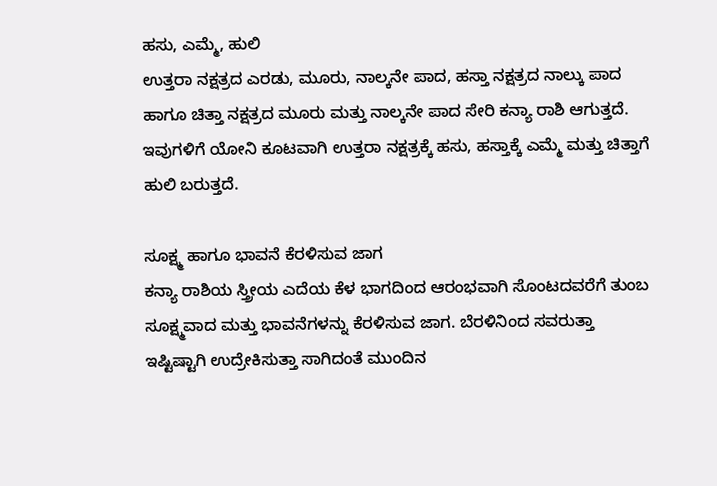ಹಸು, ಎಮ್ಮೆ, ಹುಲಿ
ಉತ್ತರಾ ನಕ್ಷತ್ರದ ಎರಡು, ಮೂರು, ನಾಲ್ಕನೇ ಪಾದ, ಹಸ್ತಾ ನಕ್ಷತ್ರದ ನಾಲ್ಕು ಪಾದ ಹಾಗೂ ಚಿತ್ತಾ ನಕ್ಷತ್ರದ ಮೂರು ಮತ್ತು ನಾಲ್ಕನೇ ಪಾದ ಸೇರಿ ಕನ್ಯಾ ರಾಶಿ ಆಗುತ್ತದೆ. ಇವುಗಳಿಗೆ ಯೋನಿ ಕೂಟವಾಗಿ ಉತ್ತರಾ ನಕ್ಷತ್ರಕ್ಕೆ ಹಸು, ಹಸ್ತಾಕ್ಕೆ ಎಮ್ಮೆ ಮತ್ತು ಚಿತ್ತಾಗೆ ಹುಲಿ ಬರುತ್ತದೆ.

ಸೂಕ್ಷ್ಮ ಹಾಗೂ ಭಾವನೆ ಕೆರಳಿಸುವ ಜಾಗ
ಕನ್ಯಾ ರಾಶಿಯ ಸ್ತ್ರೀಯ ಎದೆಯ ಕೆಳ ಭಾಗದಿಂದ ಆರಂಭವಾಗಿ ಸೊಂಟದವರೆಗೆ ತುಂಬ ಸೂಕ್ಷ್ಮವಾದ ಮತ್ತು ಭಾವನೆಗಳನ್ನು ಕೆರಳಿಸುವ ಜಾಗ. ಬೆರಳಿನಿಂದ ಸವರುತ್ತಾ ಇಷ್ಟಿಷ್ಟಾಗಿ ಉದ್ರೇಕಿಸುತ್ತಾ ಸಾಗಿದಂತೆ ಮುಂದಿನ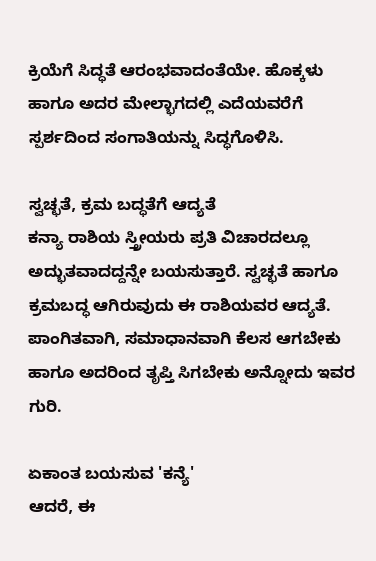ಕ್ರಿಯೆಗೆ ಸಿದ್ಧತೆ ಆರಂಭವಾದಂತೆಯೇ. ಹೊಕ್ಕಳು ಹಾಗೂ ಅದರ ಮೇಲ್ಭಾಗದಲ್ಲಿ ಎದೆಯವರೆಗೆ ಸ್ಪರ್ಶದಿಂದ ಸಂಗಾತಿಯನ್ನು ಸಿದ್ಧಗೊಳಿಸಿ.

ಸ್ವಚ್ಛತೆ, ಕ್ರಮ ಬದ್ಧತೆಗೆ ಆದ್ಯತೆ
ಕನ್ಯಾ ರಾಶಿಯ ಸ್ತ್ರೀಯರು ಪ್ರತಿ ವಿಚಾರದಲ್ಲೂ ಅದ್ಭುತವಾದದ್ದನ್ನೇ ಬಯಸುತ್ತಾರೆ. ಸ್ವಚ್ಛತೆ ಹಾಗೂ ಕ್ರಮಬದ್ಧ ಆಗಿರುವುದು ಈ ರಾಶಿಯವರ ಆದ್ಯತೆ. ಪಾಂಗಿತವಾಗಿ, ಸಮಾಧಾನವಾಗಿ ಕೆಲಸ ಆಗಬೇಕು ಹಾಗೂ ಅದರಿಂದ ತೃಪ್ತಿ ಸಿಗಬೇಕು ಅನ್ನೋದು ಇವರ ಗುರಿ.

ಏಕಾಂತ ಬಯಸುವ 'ಕನ್ಯೆ'
ಆದರೆ, ಈ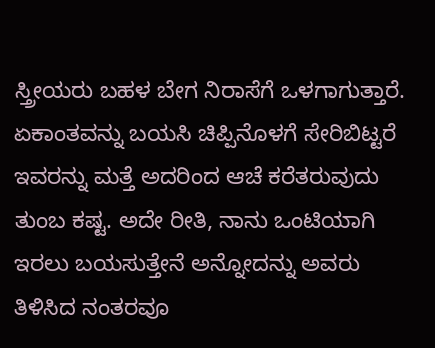ಸ್ತ್ರೀಯರು ಬಹಳ ಬೇಗ ನಿರಾಸೆಗೆ ಒಳಗಾಗುತ್ತಾರೆ. ಏಕಾಂತವನ್ನು ಬಯಸಿ ಚಿಪ್ಪಿನೊಳಗೆ ಸೇರಿಬಿಟ್ಟರೆ ಇವರನ್ನು ಮತ್ತೆ ಅದರಿಂದ ಆಚೆ ಕರೆತರುವುದು ತುಂಬ ಕಷ್ಟ. ಅದೇ ರೀತಿ, ನಾನು ಒಂಟಿಯಾಗಿ ಇರಲು ಬಯಸುತ್ತೇನೆ ಅನ್ನೋದನ್ನು ಅವರು ತಿಳಿಸಿದ ನಂತರವೂ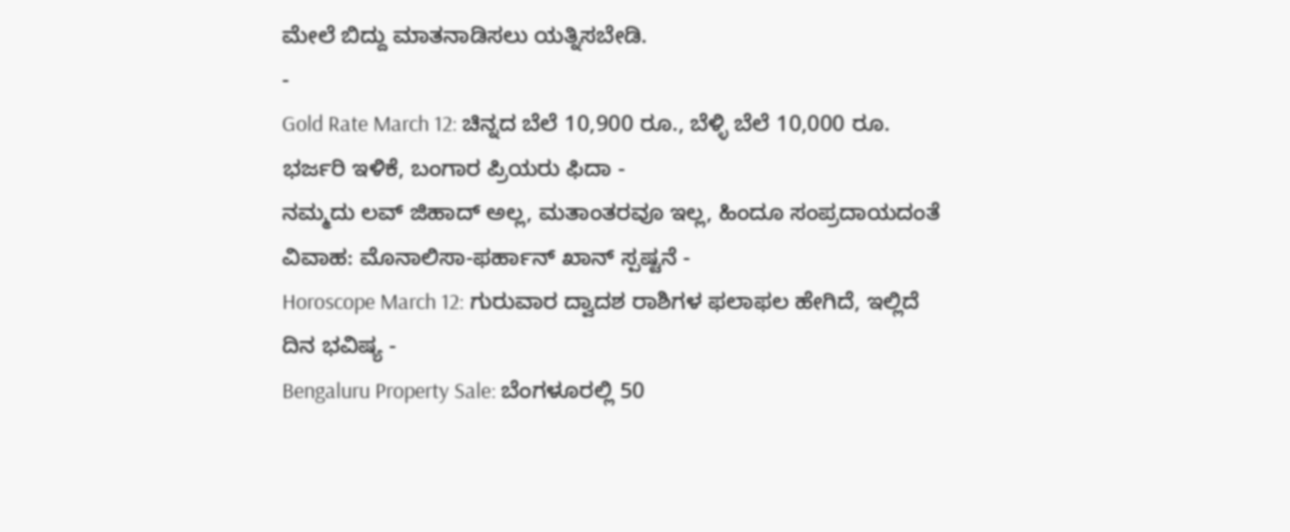ಮೇಲೆ ಬಿದ್ದು ಮಾತನಾಡಿಸಲು ಯತ್ನಿಸಬೇಡಿ.
-
Gold Rate March 12: ಚಿನ್ನದ ಬೆಲೆ 10,900 ರೂ., ಬೆಳ್ಳಿ ಬೆಲೆ 10,000 ರೂ. ಭರ್ಜರಿ ಇಳಿಕೆ, ಬಂಗಾರ ಪ್ರಿಯರು ಫಿದಾ -
ನಮ್ಮದು ಲವ್ ಜಿಹಾದ್ ಅಲ್ಲ, ಮತಾಂತರವೂ ಇಲ್ಲ, ಹಿಂದೂ ಸಂಪ್ರದಾಯದಂತೆ ವಿವಾಹ: ಮೊನಾಲಿಸಾ-ಫರ್ಹಾನ್ ಖಾನ್ ಸ್ಪಷ್ಟನೆ -
Horoscope March 12: ಗುರುವಾರ ದ್ವಾದಶ ರಾಶಿಗಳ ಫಲಾಫಲ ಹೇಗಿದೆ, ಇಲ್ಲಿದೆ ದಿನ ಭವಿಷ್ಯ -
Bengaluru Property Sale: ಬೆಂಗಳೂರಲ್ಲಿ 50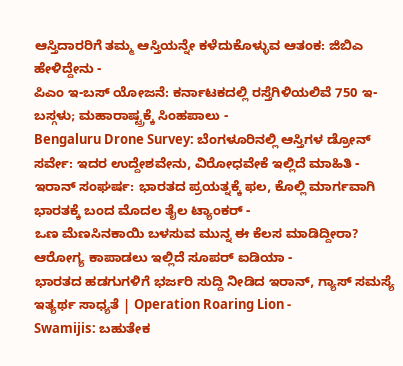ಆಸ್ತಿದಾರರಿಗೆ ತಮ್ಮ ಆಸ್ತಿಯನ್ನೇ ಕಳೆದುಕೊಳ್ಳುವ ಆತಂಕ: ಜಿಬಿಎ ಹೇಳಿದ್ದೇನು -
ಪಿಎಂ ಇ-ಬಸ್ ಯೋಜನೆ: ಕರ್ನಾಟಕದಲ್ಲಿ ರಸ್ತೆಗಿಳಿಯಲಿವೆ 750 ಇ-ಬಸ್ಗಳು; ಮಹಾರಾಷ್ಟ್ರಕ್ಕೆ ಸಿಂಹಪಾಲು -
Bengaluru Drone Survey: ಬೆಂಗಳೂರಿನಲ್ಲಿ ಆಸ್ತಿಗಳ ಡ್ರೋನ್ ಸರ್ವೇ: ಇದರ ಉದ್ದೇಶವೇನು, ವಿರೋಧವೇಕೆ ಇಲ್ಲಿದೆ ಮಾಹಿತಿ -
ಇರಾನ್ ಸಂಘರ್ಷ: ಭಾರತದ ಪ್ರಯತ್ನಕ್ಕೆ ಫಲ, ಕೊಲ್ಲಿ ಮಾರ್ಗವಾಗಿ ಭಾರತಕ್ಕೆ ಬಂದ ಮೊದಲ ತೈಲ ಟ್ಯಾಂಕರ್ -
ಒಣ ಮೆಣಸಿನಕಾಯಿ ಬಳಸುವ ಮುನ್ನ ಈ ಕೆಲಸ ಮಾಡಿದ್ದೀರಾ? ಆರೋಗ್ಯ ಕಾಪಾಡಲು ಇಲ್ಲಿದೆ ಸೂಪರ್ ಐಡಿಯಾ -
ಭಾರತದ ಹಡಗುಗಳಿಗೆ ಭರ್ಜರಿ ಸುದ್ದಿ ನೀಡಿದ ಇರಾನ್, ಗ್ಯಾಸ್ ಸಮಸ್ಯೆ ಇತ್ಯರ್ಥ ಸಾಧ್ಯತೆ | Operation Roaring Lion -
Swamijis: ಬಹುತೇಕ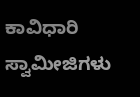ಕಾವಿಧಾರಿ ಸ್ವಾಮೀಜಿಗಳು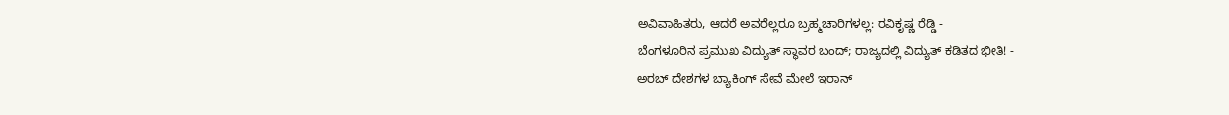ಅವಿವಾಹಿತರು, ಆದರೆ ಅವರೆಲ್ಲರೂ ಬ್ರಹ್ಮಚಾರಿಗಳಲ್ಲ: ರವಿಕೃಷ್ಣ ರೆಡ್ಡಿ -
ಬೆಂಗಳೂರಿನ ಪ್ರಮುಖ ವಿದ್ಯುತ್ ಸ್ಥಾವರ ಬಂದ್; ರಾಜ್ಯದಲ್ಲಿ ವಿದ್ಯುತ್ ಕಡಿತದ ಭೀತಿ! -
ಅರಬ್ ದೇಶಗಳ ಬ್ಯಾಕಿಂಗ್ ಸೇವೆ ಮೇಲೆ ಇರಾನ್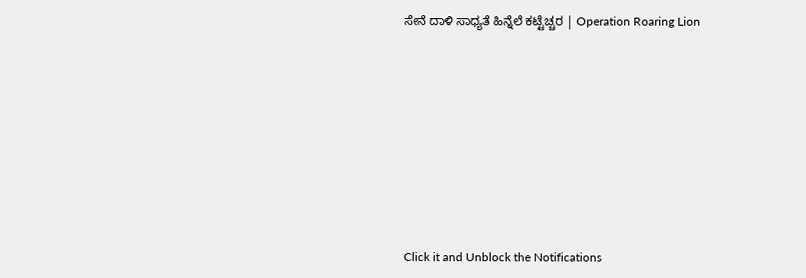ಸೇನೆ ದಾಳಿ ಸಾಧ್ಯತೆ ಹಿನ್ನೆಲೆ ಕಟ್ಟೆಚ್ಚರ | Operation Roaring Lion












Click it and Unblock the Notifications